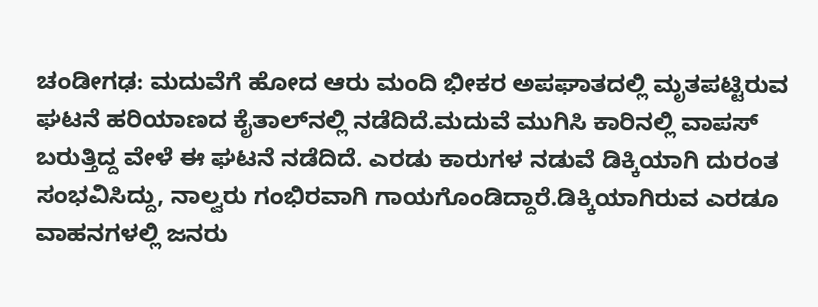ಚಂಡೀಗಢ: ಮದುವೆಗೆ ಹೋದ ಆರು ಮಂದಿ ಭೀಕರ ಅಪಘಾತದಲ್ಲಿ ಮೃತಪಟ್ಟಿರುವ ಘಟನೆ ಹರಿಯಾಣದ ಕೈತಾಲ್‍ನಲ್ಲಿ ನಡೆದಿದೆ.ಮದುವೆ ಮುಗಿಸಿ ಕಾರಿನಲ್ಲಿ ವಾಪಸ್‌ ಬರುತ್ತಿದ್ದ ವೇಳೆ ಈ ಘಟನೆ ನಡೆದಿದೆ. ಎರಡು ಕಾರುಗಳ ನಡುವೆ ಡಿಕ್ಕಿಯಾಗಿ ದುರಂತ ಸಂಭವಿಸಿದ್ದು, ನಾಲ್ವರು ಗಂಭಿರವಾಗಿ ಗಾಯಗೊಂಡಿದ್ದಾರೆ.ಡಿಕ್ಕಿಯಾಗಿರುವ ಎರಡೂ ವಾಹನಗಳಲ್ಲಿ ಜನರು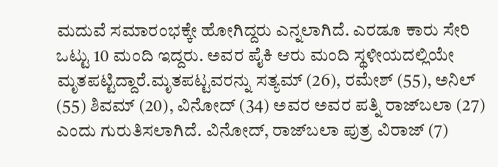ಮದುವೆ ಸಮಾರಂಭಕ್ಕೇ ಹೋಗಿದ್ದರು ಎನ್ನಲಾಗಿದೆ. ಎರಡೂ ಕಾರು ಸೇರಿ ಒಟ್ಟು 10 ಮಂದಿ ಇದ್ದರು. ಅವರ ಪೈಕಿ ಆರು ಮಂದಿ ಸ್ಥಳೀಯದಲ್ಲಿಯೇ ಮೃತಪಟ್ಟಿದ್ದಾರೆ.ಮೃತಪಟ್ಟವರನ್ನು ಸತ್ಯಮ್‌ (26), ರಮೇಶ್‌ (55), ಅನಿಲ್‌ (55) ಶಿವಮ್‌ (20), ವಿನೋದ್‌ (34) ಅವರ ಅವರ ಪತ್ನಿ ರಾಜ್‌ಬಲಾ (27) ಎಂದು ಗುರುತಿಸಲಾಗಿದೆ. ವಿನೋದ್‌, ರಾಜ್‌ಬಲಾ ಪುತ್ರ ವಿರಾಜ್‌ (7)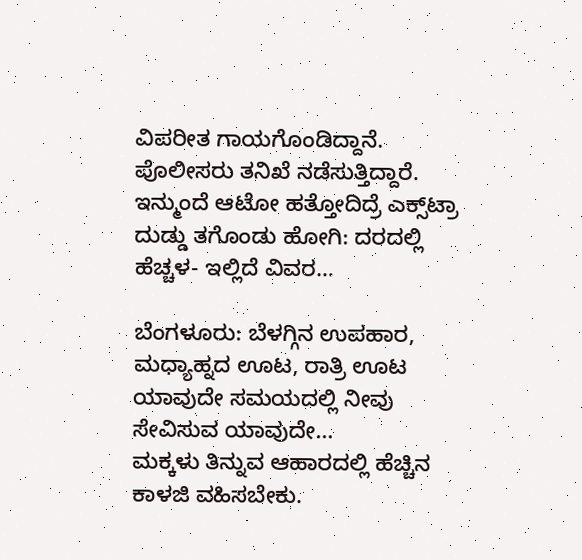ವಿಪರೀತ ಗಾಯಗೊಂಡಿದ್ದಾನೆ. ಪೊಲೀಸರು ತನಿಖೆ ನಡೆಸುತ್ತಿದ್ದಾರೆ.
ಇನ್ಮುಂದೆ ಆಟೋ ಹತ್ತೋದಿದ್ರೆ ಎಕ್ಸ್‌ಟ್ರಾ ದುಡ್ಡು ತಗೊಂಡು ಹೋಗಿ: ದರದಲ್ಲಿ ಹೆಚ್ಚಳ- ಇಲ್ಲಿದೆ ವಿವರ…

ಬೆಂಗಳೂರು: ಬೆಳಗ್ಗಿನ ಉಪಹಾರ, ಮಧ್ಯಾಹ್ನದ ಊಟ, ರಾತ್ರಿ ಊಟ ಯಾವುದೇ ಸಮಯದಲ್ಲಿ ನೀವು ಸೇವಿಸುವ ಯಾವುದೇ…
ಮಕ್ಕಳು ತಿನ್ನುವ ಆಹಾರದಲ್ಲಿ ಹೆಚ್ಚಿನ ಕಾಳಜಿ ವಹಿಸಬೇಕು.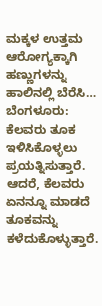ಮಕ್ಕಳ ಉತ್ತಮ ಆರೋಗ್ಯಕ್ಕಾಗಿ ಹಣ್ಣುಗಳನ್ನು ಹಾಲಿನಲ್ಲಿ ಬೆರೆಸಿ…
ಬೆಂಗಳೂರು: ಕೆಲವರು ತೂಕ ಇಳಿಸಿಕೊಳ್ಳಲು ಪ್ರಯತ್ನಿಸುತ್ತಾರೆ. ಆದರೆ, ಕೆಲವರು ಏನನ್ನೂ ಮಾಡದೆ ತೂಕವನ್ನು ಕಳೆದುಕೊಳ್ಳುತ್ತಾರೆ.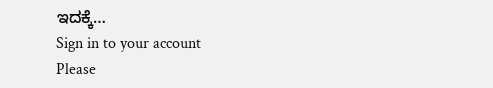ಇದಕ್ಕೆ…
Sign in to your account
Please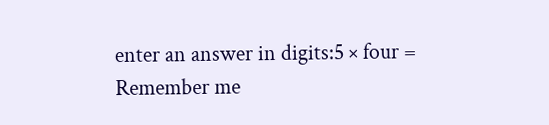enter an answer in digits:5 × four =
Remember me